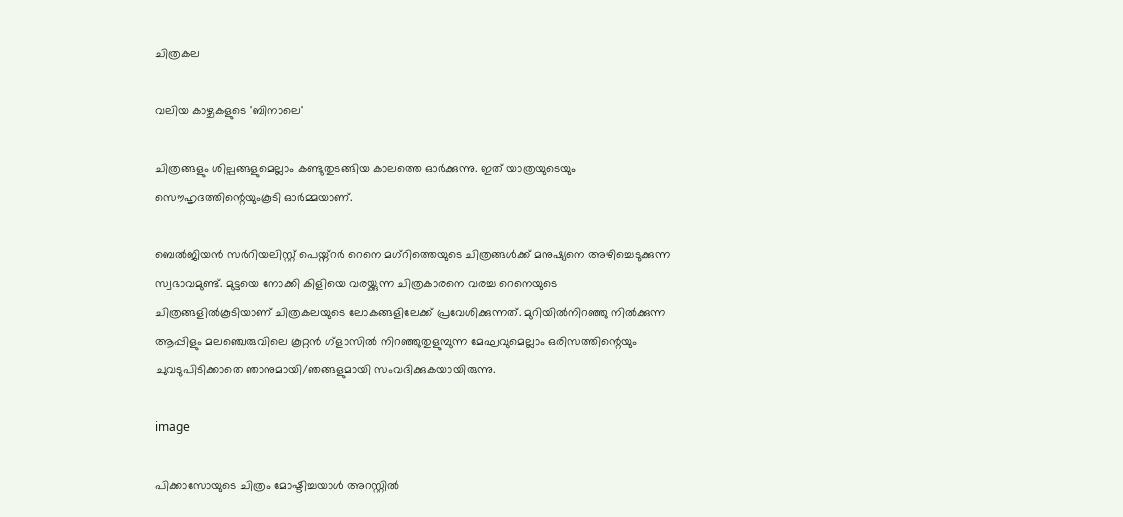ചിത്രകല

വലിയ കാഴ്ചകളുടെ 'ബിനാലെ'

ചിത്രങ്ങളും ശില്പങ്ങളുമെല്ലാം കണ്ടുതുടങ്ങിയ കാലത്തെ ഓര്‍ക്കുന്നു. ഇത് യാത്രയുടെയും സൌഹൃദത്തിന്റെയുംകൂടി ഓര്‍മ്മയാണ്.

ബെല്‍ജിയന്‍ സര്‍റിയലിസ്റ്റ് പെയ്ന്റര്‍ റെനെ മഗ്‌റിത്തെയുടെ ചിത്രങ്ങള്‍ക്ക് മനുഷ്യനെ അഴിച്ചെടുക്കുന്ന സ്വഭാവമുണ്ട്. മുട്ടയെ നോക്കി കിളിയെ വരയ്ക്കുന്ന ചിത്രകാരനെ വരച്ച റെനെയുടെ ചിത്രങ്ങളില്‍കൂടിയാണ് ചിത്രകലയുടെ ലോകങ്ങളിലേക്ക് പ്രവേശിക്കുന്നത്. മുറിയില്‍നിറഞ്ഞു നില്‍ക്കുന്ന ആപ്പിളും മലഞ്ചെരുവിലെ കൂറ്റന്‍ ഗ്‌ളാസില്‍ നിറഞ്ഞുതുളുമ്പുന്ന മേഘവുമെല്ലാം ഒരിസത്തിന്റെയും ചുവടുപിടിക്കാതെ ഞാനുമായി/ഞങ്ങളുമായി സംവദിക്കുകയായിരുന്നു.

image

പിക്കാസോയുടെ ചിത്രം മോഷ്ടിച്ചയാള്‍ അറസ്റ്റില്‍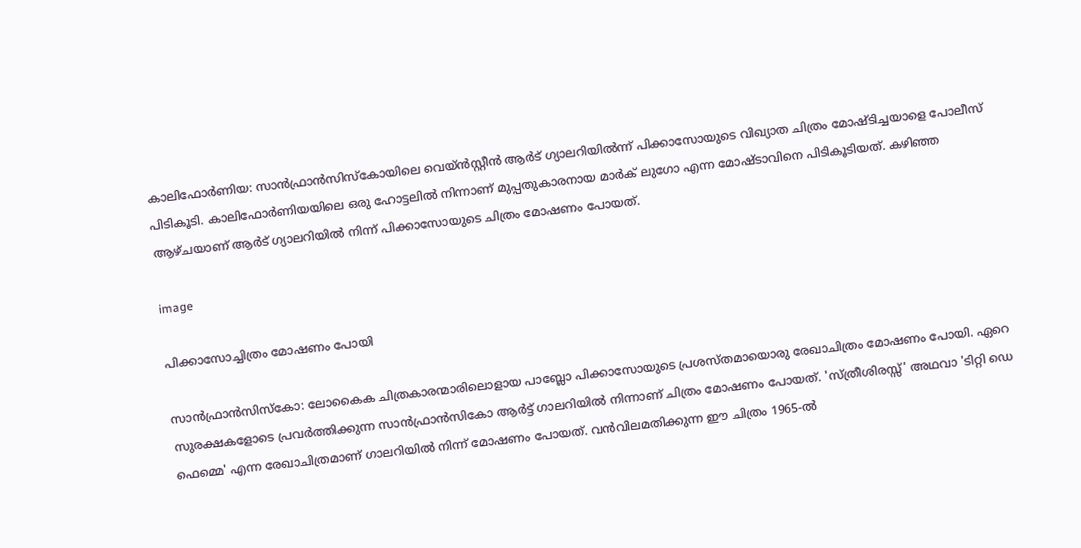കാലിഫോര്‍ണിയ: സാന്‍ഫ്രാന്‍സിസ്‌കോയിലെ വെയ്ന്‍സ്റ്റീന്‍ ആര്‍ട് ഗ്യാലറിയില്‍ന്ന് പിക്കാസോയുടെ വിഖ്യാത ചിത്രം മോഷ്ടിച്ചയാളെ പോലീസ് പിടികൂടി. കാലിഫോര്‍ണിയയിലെ ഒരു ഹോട്ടലില്‍ നിന്നാണ് മുപ്പതുകാരനായ മാര്‍ക് ലുഗോ എന്ന മോഷ്ടാവിനെ പിടികൂടിയത്. കഴിഞ്ഞ ആഴ്ചയാണ് ആര്‍ട് ഗ്യാലറിയില്‍ നിന്ന് പിക്കാസോയുടെ ചിത്രം മോഷണം പോയത്.

image

പിക്കാസോച്ചിത്രം മോഷണം പോയി

സാന്‍ഫ്രാന്‍സിസ്‌കോ: ലോകൈക ചിത്രകാരന്മാരിലൊളായ പാബ്ലോ പിക്കാസോയുടെ പ്രശസ്തമായൊരു രേഖാചിത്രം മോഷണം പോയി. ഏറെ സുരക്ഷകളോടെ പ്രവര്‍ത്തിക്കുന്ന സാന്‍ഫ്രാന്‍സികോ ആര്‍ട്ട് ഗാലറിയില്‍ നിന്നാണ് ചിത്രം മോഷണം പോയത്. 'സ്ത്രീശിരസ്സ്' അഥവാ 'ടിറ്റി ഡെ ഫെമ്മെ' എന്ന രേഖാചിത്രമാണ് ഗാലറിയില്‍ നിന്ന് മോഷണം പോയത്. വന്‍വിലമതിക്കുന്ന ഈ ചിത്രം 1965-ല്‍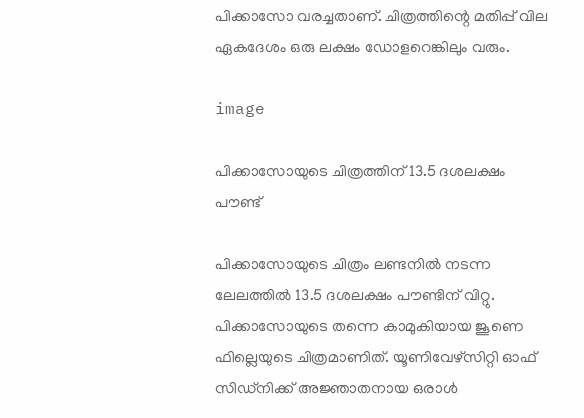പിക്കാസോ വരച്ചതാണ്. ചിത്രത്തിന്റെ മതിപ്പ് വില ഏകദേശം ഒരു ലക്ഷം ഡോളറെങ്കിലും വരും.

image

പിക്കാസോയുടെ ചിത്രത്തിന് 13.5 ദശലക്ഷം പൗണ്ട്

പിക്കാസോയുടെ ചിത്രം ലണ്ടനില്‍ നടന്ന ലേലത്തില്‍ 13.5 ദശലക്ഷം പൗണ്ടിന് വിറ്റു. പിക്കാസോയുടെ തന്നെ കാമുകിയായ ജൂണെ ഫില്ലെയുടെ ചിത്രമാണിത്. യൂണിവേഴ്‌സിറ്റി ഓഫ് സിഡ്‌നിക്ക് അജ്ഞാതനായ ഒരാള്‍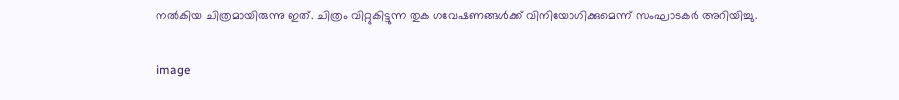നല്‍കിയ ചിത്രമായിരുന്നു ഇത്. ചിത്രം വിറ്റുകിട്ടുന്ന തുക ഗവേഷണങ്ങള്‍ക്ക് വിനിയോഗിക്കുമെന്ന് സംഘാടകര്‍ അറിയിച്ചു.

image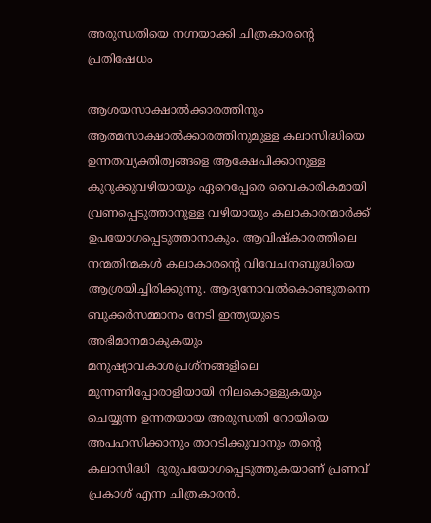അരുന്ധതിയെ നഗ്നയാക്കി ചിത്രകാരന്റെ പ്രതിഷേധം

ആശയസാക്ഷാല്‍ക്കാരത്തിനും ആത്മസാക്ഷാല്‍ക്കാരത്തിനുമുള്ള കലാസിദ്ധിയെ ഉന്നതവ്യക്തിത്വങ്ങളെ ആക്ഷേപിക്കാനുള്ള കുറുക്കുവഴിയായും ഏറെപ്പേരെ വൈകാരികമായി വ്രണപ്പെടുത്താനുള്ള വഴിയായും കലാകാരന്മാര്‍ക്ക് ഉപയോഗപ്പെടുത്താനാകും. ആവിഷ്കാരത്തിലെ നന്മതിന്മകള്‍ കലാകാരന്റെ വിവേചനബുദ്ധിയെ ആശ്രയിച്ചിരിക്കുന്നു. ആദ്യനോവല്‍കൊണ്ടുതന്നെ ബുക്കര്‍സമ്മാനം നേടി ഇന്ത്യയുടെ അഭിമാനമാകുകയും മനുഷ്യാവകാശപ്രശ്നങ്ങളിലെ മുന്നണിപ്പോരാളിയായി നിലകൊള്ളുകയും ചെയ്യുന്ന ഉന്നതയായ അരുന്ധതി റോയിയെ അപഹസിക്കാനും താറടിക്കുവാനും തന്റെ കലാസിദ്ധി  ദുരുപയോഗപ്പെടുത്തുകയാണ് പ്രണവ് പ്രകാശ് എന്ന ചിത്രകാരന്‍.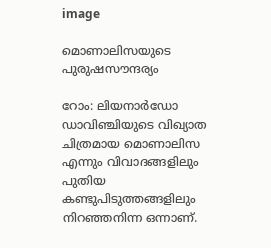image

മൊണാലിസയുടെ പുരുഷസൗന്ദര്യം

റോം: ലിയനാര്‍ഡോ ഡാവിഞ്ചിയുടെ വിഖ്യാത ചിത്രമായ മൊണാലിസ എന്നും വിവാദങ്ങളിലും പുതിയ കണ്ടുപിടുത്തങ്ങളിലും നിറഞ്ഞനിന്ന ഒന്നാണ്.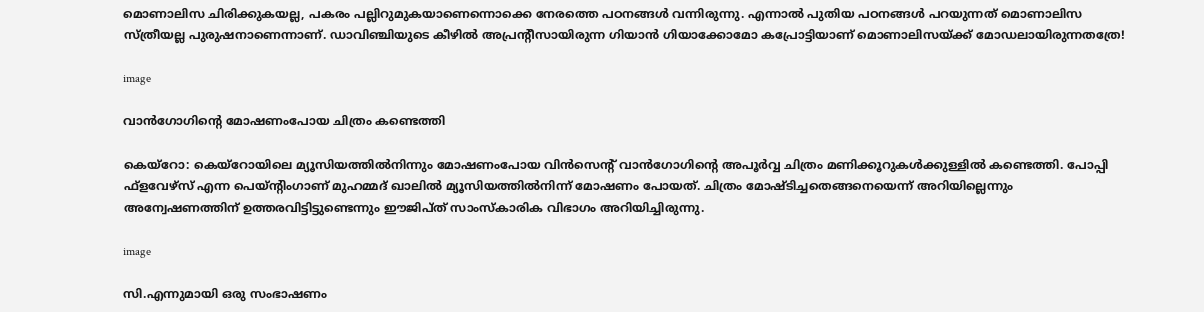മൊണാലിസ ചിരിക്കുകയല്ല, പകരം പല്ലിറുമുകയാണെന്നൊക്കെ നേരത്തെ പഠനങ്ങള്‍ വന്നിരുന്നു. എന്നാല്‍ പുതിയ പഠനങ്ങള്‍ പറയുന്നത് മൊണാലിസ സ്ത്രീയല്ല പുരുഷനാണെന്നാണ്. ഡാവിഞ്ചിയുടെ കീഴില്‍ അപ്രന്റീസായിരുന്ന ഗിയാന്‍ ഗിയാക്കോമോ കപ്രോട്ടിയാണ്‌ മൊണാലിസയ്ക്ക് മോഡലായിരുന്നതത്രേ!

image

വാന്‍ഗോഗിന്റെ മോഷണംപോയ ചിത്രം കണ്ടെത്തി

കെയ്റോ: കെയ്റോയിലെ മ്യൂസിയത്തില്‍‌നിന്നും മോഷണംപോയ വിന്‍സെന്റ് വാന്‍ഗോഗിന്റെ അപൂര്‍വ്വ ചിത്രം മണിക്കൂറുകള്‍ക്കുള്ളില്‍ കണ്ടെത്തി. പോപ്പി ഫ്ളവേഴ്സ് എന്ന പെയ്ന്റിംഗാണ് മുഹമ്മദ് ഖാലില്‍ മ്യൂസിയത്തില്‍നിന്ന് മോഷണം പോയത്. ചിത്രം മോഷ്ടിച്ചതെങ്ങനെയെന്ന് അറിയില്ലെന്നും അന്വേഷണത്തിന് ഉത്തരവിട്ടിട്ടുണ്ടെന്നും ഈജിപ്ത് സാംസ്കാരിക വിഭാഗം അറിയിച്ചിരുന്നു.

image

സി.എന്നുമായി ഒരു സംഭാഷണം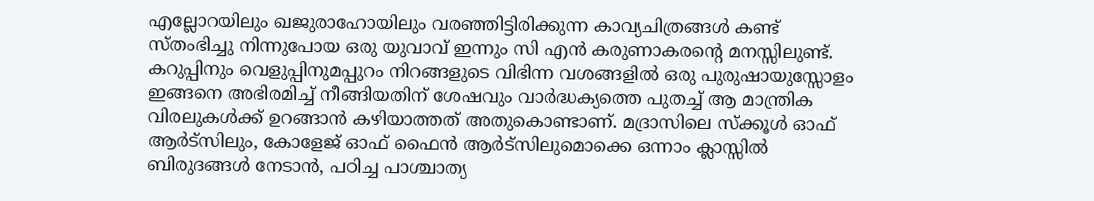എല്ലോറയിലും ഖജുരാഹോയിലും വരഞ്ഞിട്ടിരിക്കുന്ന കാവ്യചിത്രങ്ങള്‍ കണ്ട്‌ സ്‌തംഭിച്ചു നിന്നുപോയ ഒരു യുവാവ്‌ ഇന്നും സി എന്‍ കരുണാകരന്റെ മനസ്സിലുണ്ട്‌. കറുപ്പിനും വെളുപ്പിനുമപ്പുറം നിറങ്ങളുടെ വിഭിന്ന വശങ്ങളില്‍ ഒരു പുരുഷായുസ്സോളം ഇങ്ങനെ അഭിരമിച്ച്‌ നീങ്ങിയതിന്‌ ശേഷവും വാര്‍ദ്ധക്യത്തെ പുതച്ച്‌ ആ മാന്ത്രിക വിരലുകള്‍ക്ക്‌ ഉറങ്ങാന്‍ കഴിയാത്തത്‌ അതുകൊണ്ടാണ്‌. മദ്രാസിലെ സ്‌ക്കൂള്‍ ഓഫ്‌ ആര്‍ട്‌സിലും, കോളേജ്‌ ഓഫ്‌ ഫൈന്‍ ആര്‍ട്‌സിലുമൊക്കെ ഒന്നാം ക്ലാസ്സില്‍ ബിരുദങ്ങള്‍ നേടാന്‍, പഠിച്ച പാശ്ചാത്യ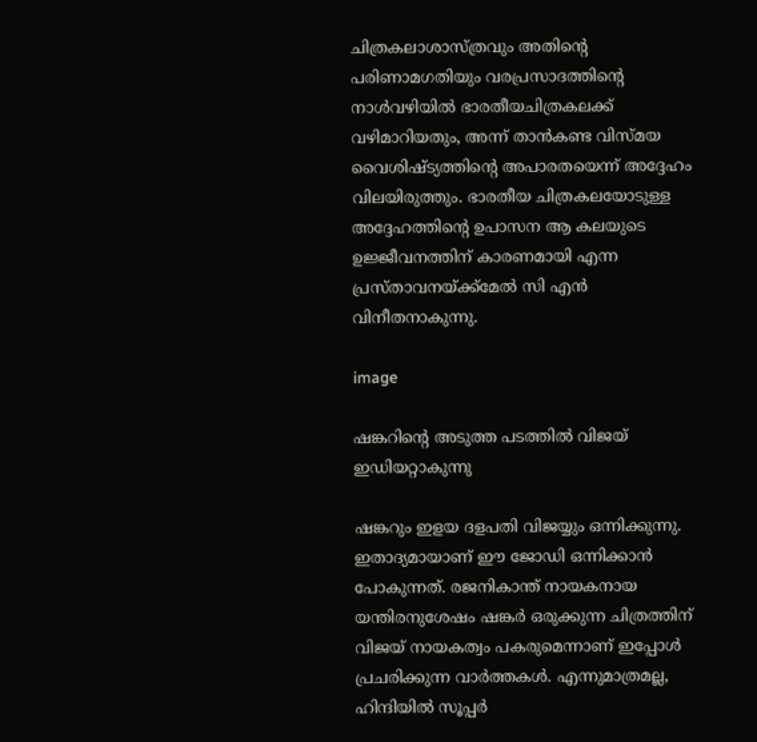ചിത്രകലാശാസ്‌ത്രവും അതിന്റെ പരിണാമഗതിയും വരപ്രസാദത്തിന്റെ നാള്‍വഴിയില്‍ ഭാരതീയചിത്രകലക്ക്‌ വഴിമാറിയതും, അന്ന്‌ താന്‍കണ്ട വിസ്‌മയ വൈശിഷ്‌ട്യത്തിന്റെ അപാരതയെന്ന്‌ അദ്ദേഹം വിലയിരുത്തും. ഭാരതീയ ചിത്രകലയോടുള്ള അദ്ദേഹത്തിന്റെ ഉപാസന ആ കലയുടെ ഉജ്ജീവനത്തിന്‌ കാരണമായി എന്ന പ്രസ്‌താവനയ്‌ക്ക്‌മേല്‍ സി എന്‍ വിനീതനാകുന്നു.

image

ഷങ്കറിന്റെ അടുത്ത പടത്തില്‍ വിജയ് ഇഡിയറ്റാകുന്നു

ഷങ്കറും ഇളയ ദളപതി വിജയ്യും ഒന്നിക്കുന്നു. ഇതാദ്യമായാണ് ഈ ജോഡി ഒന്നിക്കാന്‍ പോകുന്നത്. രജനികാന്ത് നായകനായ യന്തിരനുശേഷം ഷങ്കര്‍ ഒരുക്കുന്ന ചിത്രത്തിന് വിജയ് നായകത്വം പകരുമെന്നാണ് ഇപ്പോള്‍ പ്രചരിക്കുന്ന വാര്‍ത്തകള്‍. എന്നുമാത്രമല്ല, ഹിന്ദിയില്‍ സൂപ്പര്‍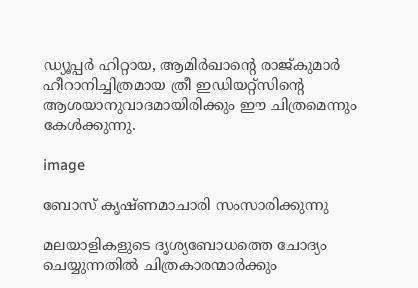ഡ്യൂപ്പര്‍ ഹിറ്റായ, ആമിര്‍ഖാന്റെ രാജ്കുമാര്‍ ഹീറാനിച്ചിത്രമായ ത്രീ ഇഡിയറ്റ്സിന്റെ ആശയാനുവാദമായിരിക്കും ഈ ചിത്രമെന്നും കേള്‍ക്കുന്നു.

image

ബോസ്‌ കൃഷ്‌ണമാചാരി സംസാരിക്കുന്നു

മലയാളികളുടെ ദൃശ്യബോധത്തെ ചോദ്യം ചെയ്യുന്നതില്‍ ചിത്രകാരന്മാര്‍ക്കും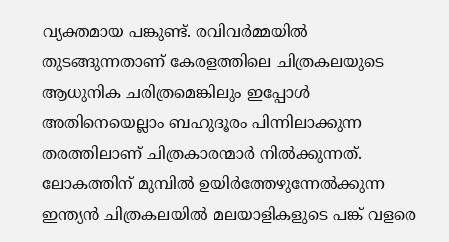വ്യക്തമായ പങ്കുണ്ട്‌. രവിവര്‍മ്മയില്‍ തുടങ്ങുന്നതാണ്‌ കേരളത്തിലെ ചിത്രകലയുടെ ആധുനിക ചരിത്രമെങ്കിലും ഇപ്പോള്‍ അതിനെയെല്ലാം ബഹുദൂരം പിന്നിലാക്കുന്ന തരത്തിലാണ്‌ ചിത്രകാരന്മാര്‍ നില്‍ക്കുന്നത്‌. ലോകത്തിന്‌ മുമ്പില്‍ ഉയിര്‍ത്തേഴുന്നേല്‍ക്കുന്ന ഇന്ത്യന്‍ ചിത്രകലയില്‍ മലയാളികളുടെ പങ്ക്‌ വളരെ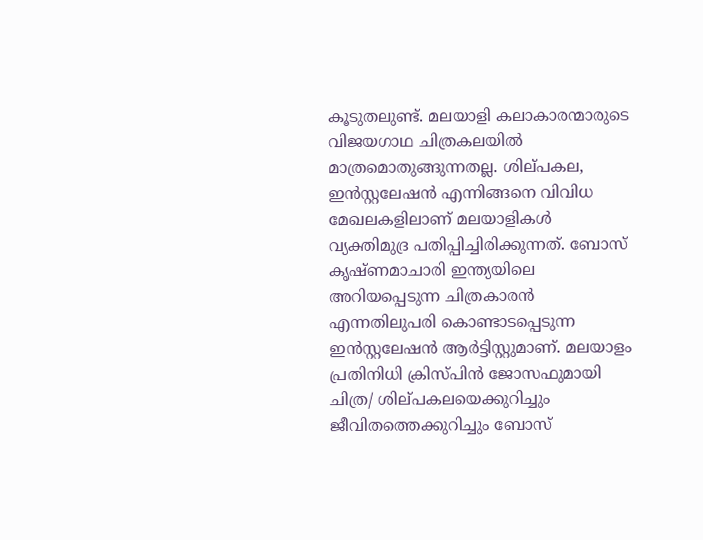കൂടുതലുണ്ട്‌. മലയാളി കലാകാരന്മാരുടെ വിജയഗാഥ ചിത്രകലയില്‍ മാത്രമൊതുങ്ങുന്നതല്ല. ശില്‌പകല, ഇന്‍സ്റ്റലേഷന്‍ എന്നിങ്ങനെ വിവിധ മേഖലകളിലാണ്‌ മലയാളികള്‍ വ്യക്തിമുദ്ര പതിപ്പിച്ചിരിക്കുന്നത്‌. ബോസ്‌ കൃഷ്‌ണമാചാരി ഇന്ത്യയിലെ അറിയപ്പെടുന്ന ചിത്രകാരന്‍ എന്നതിലുപരി കൊണ്ടാടപ്പെടുന്ന ഇന്‍സ്റ്റലേഷന്‍ ആര്‍ട്ടിസ്റ്റുമാണ്. മലയാളം പ്രതിനിധി ക്രിസ്പിന്‍ ജോസഫുമായി ചിത്ര/ ശില്‌പകലയെക്കുറിച്ചും ജീവിതത്തെക്കുറിച്ചും ബോസ്‌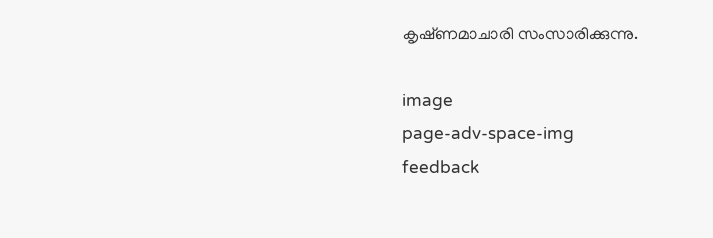കൃഷ്‌ണമാചാരി സംസാരിക്കുന്നു.

image
page-adv-space-img
feedback